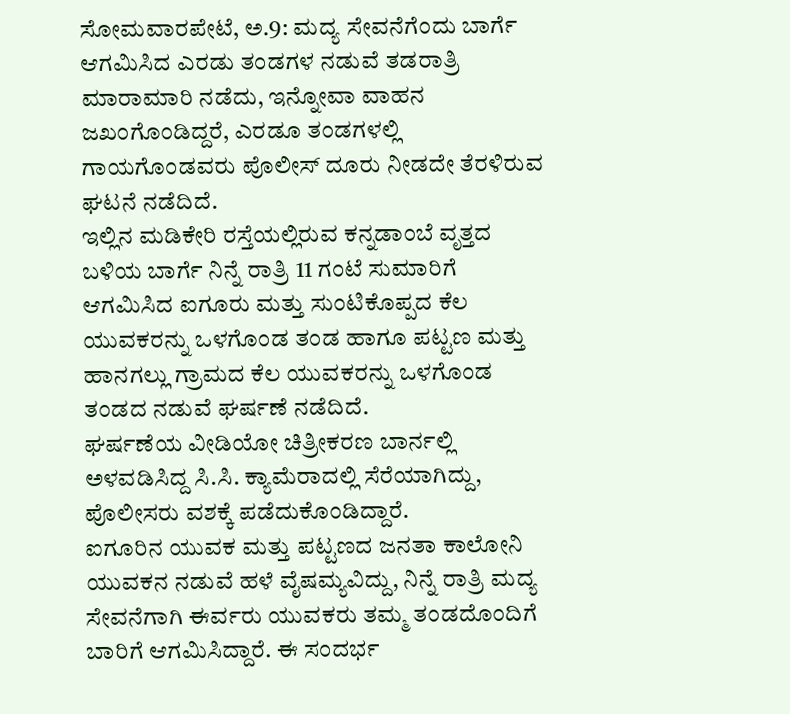ಸೋಮವಾರಪೇಟೆ, ಅ.9: ಮದ್ಯ ಸೇವನೆಗೆಂದು ಬಾರ್ಗೆ ಆಗಮಿಸಿದ ಎರಡು ತಂಡಗಳ ನಡುವೆ ತಡರಾತ್ರಿ ಮಾರಾಮಾರಿ ನಡೆದು, ಇನ್ನೋವಾ ವಾಹನ ಜಖಂಗೊಂಡಿದ್ದರೆ, ಎರಡೂ ತಂಡಗಳಲ್ಲಿ ಗಾಯಗೊಂಡವರು ಪೊಲೀಸ್ ದೂರು ನೀಡದೇ ತೆರಳಿರುವ ಘಟನೆ ನಡೆದಿದೆ.
ಇಲ್ಲಿನ ಮಡಿಕೇರಿ ರಸ್ತೆಯಲ್ಲಿರುವ ಕನ್ನಡಾಂಬೆ ವೃತ್ತದ ಬಳಿಯ ಬಾರ್ಗೆ ನಿನ್ನೆ ರಾತ್ರಿ 11 ಗಂಟೆ ಸುಮಾರಿಗೆ ಆಗಮಿಸಿದ ಐಗೂರು ಮತ್ತು ಸುಂಟಿಕೊಪ್ಪದ ಕೆಲ ಯುವಕರನ್ನು ಒಳಗೊಂಡ ತಂಡ ಹಾಗೂ ಪಟ್ಟಣ ಮತ್ತು ಹಾನಗಲ್ಲು ಗ್ರಾಮದ ಕೆಲ ಯುವಕರನ್ನು ಒಳಗೊಂಡ ತಂಡದ ನಡುವೆ ಘರ್ಷಣೆ ನಡೆದಿದೆ.
ಘರ್ಷಣೆಯ ವೀಡಿಯೋ ಚಿತ್ರೀಕರಣ ಬಾರ್ನಲ್ಲಿ ಅಳವಡಿಸಿದ್ದ ಸಿ.ಸಿ. ಕ್ಯಾಮೆರಾದಲ್ಲಿ ಸೆರೆಯಾಗಿದ್ದು, ಪೊಲೀಸರು ವಶಕ್ಕೆ ಪಡೆದುಕೊಂಡಿದ್ದಾರೆ.
ಐಗೂರಿನ ಯುವಕ ಮತ್ತು ಪಟ್ಟಣದ ಜನತಾ ಕಾಲೋನಿ ಯುವಕನ ನಡುವೆ ಹಳೆ ವೈಷಮ್ಯವಿದ್ದು, ನಿನ್ನೆ ರಾತ್ರಿ ಮದ್ಯ ಸೇವನೆಗಾಗಿ ಈರ್ವರು ಯುವಕರು ತಮ್ಮ ತಂಡದೊಂದಿಗೆ ಬಾರಿಗೆ ಆಗಮಿಸಿದ್ದಾರೆ. ಈ ಸಂದರ್ಭ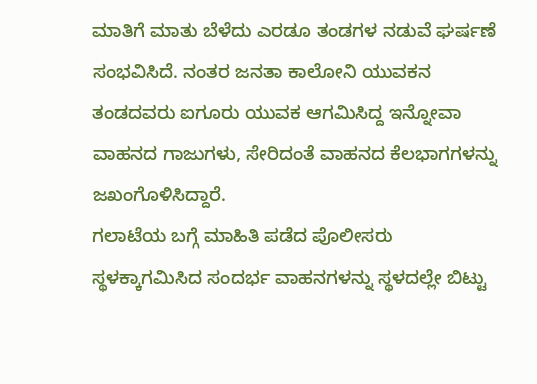ಮಾತಿಗೆ ಮಾತು ಬೆಳೆದು ಎರಡೂ ತಂಡಗಳ ನಡುವೆ ಘರ್ಷಣೆ ಸಂಭವಿಸಿದೆ. ನಂತರ ಜನತಾ ಕಾಲೋನಿ ಯುವಕನ ತಂಡದವರು ಐಗೂರು ಯುವಕ ಆಗಮಿಸಿದ್ದ ಇನ್ನೋವಾ ವಾಹನದ ಗಾಜುಗಳು, ಸೇರಿದಂತೆ ವಾಹನದ ಕೆಲಭಾಗಗಳನ್ನು ಜಖಂಗೊಳಿಸಿದ್ದಾರೆ.
ಗಲಾಟೆಯ ಬಗ್ಗೆ ಮಾಹಿತಿ ಪಡೆದ ಪೊಲೀಸರು ಸ್ಥಳಕ್ಕಾಗಮಿಸಿದ ಸಂದರ್ಭ ವಾಹನಗಳನ್ನು ಸ್ಥಳದಲ್ಲೇ ಬಿಟ್ಟು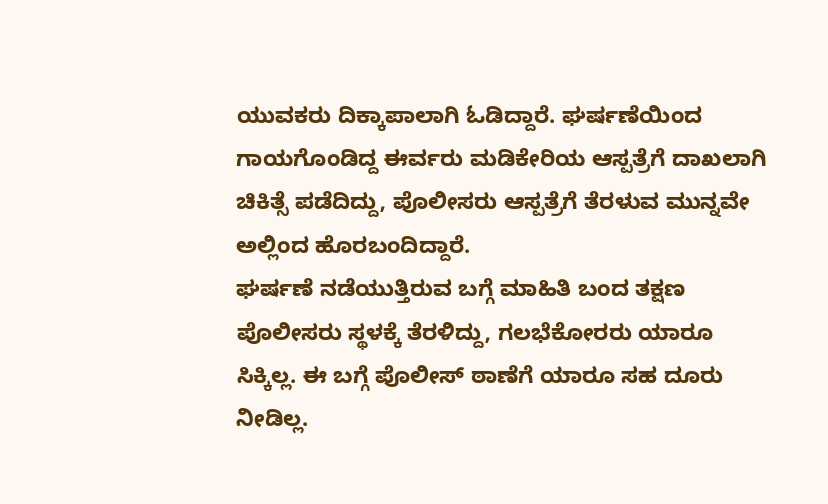ಯುವಕರು ದಿಕ್ಕಾಪಾಲಾಗಿ ಓಡಿದ್ದಾರೆ. ಘರ್ಷಣೆಯಿಂದ ಗಾಯಗೊಂಡಿದ್ದ ಈರ್ವರು ಮಡಿಕೇರಿಯ ಆಸ್ಪತ್ರೆಗೆ ದಾಖಲಾಗಿ ಚಿಕಿತ್ಸೆ ಪಡೆದಿದ್ದು, ಪೊಲೀಸರು ಆಸ್ಪತ್ರೆಗೆ ತೆರಳುವ ಮುನ್ನವೇ ಅಲ್ಲಿಂದ ಹೊರಬಂದಿದ್ದಾರೆ.
ಘರ್ಷಣೆ ನಡೆಯುತ್ತಿರುವ ಬಗ್ಗೆ ಮಾಹಿತಿ ಬಂದ ತಕ್ಷಣ ಪೊಲೀಸರು ಸ್ಥಳಕ್ಕೆ ತೆರಳಿದ್ದು, ಗಲಭೆಕೋರರು ಯಾರೂ ಸಿಕ್ಕಿಲ್ಲ. ಈ ಬಗ್ಗೆ ಪೊಲೀಸ್ ಠಾಣೆಗೆ ಯಾರೂ ಸಹ ದೂರು ನೀಡಿಲ್ಲ.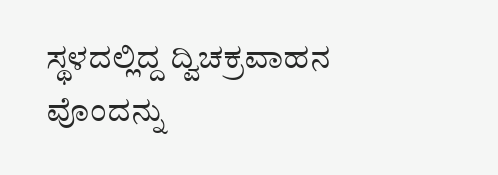ಸ್ಥಳದಲ್ಲಿದ್ದ ದ್ವಿಚಕ್ರವಾಹನ ವೊಂದನ್ನು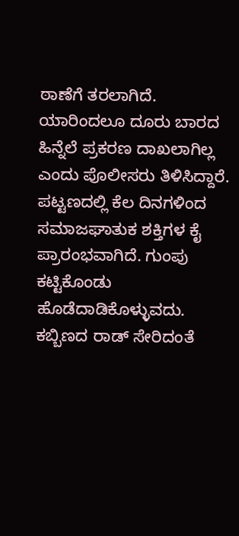ಠಾಣೆಗೆ ತರಲಾಗಿದೆ. ಯಾರಿಂದಲೂ ದೂರು ಬಾರದ ಹಿನ್ನೆಲೆ ಪ್ರಕರಣ ದಾಖಲಾಗಿಲ್ಲ ಎಂದು ಪೊಲೀಸರು ತಿಳಿಸಿದ್ದಾರೆ.
ಪಟ್ಟಣದಲ್ಲಿ ಕೆಲ ದಿನಗಳಿಂದ ಸಮಾಜಘಾತುಕ ಶಕ್ತಿಗಳ ಕೈ ಪ್ರಾರಂಭವಾಗಿದೆ. ಗುಂಪು ಕಟ್ಟಿಕೊಂಡು ಹೊಡೆದಾಡಿಕೊಳ್ಳುವದು. ಕಬ್ಬಿಣದ ರಾಡ್ ಸೇರಿದಂತೆ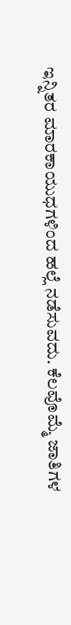ಇನ್ನಿತರ ಮಾರಕಾಯುಧಗಳಿಂದ ಹಲ್ಲೆ ನಡೆಸುವದು. ಕೆಲವೊಮ್ಮೆ ಜಾತಿಗಳ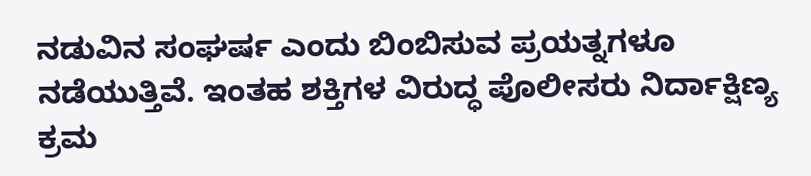ನಡುವಿನ ಸಂಘರ್ಷ ಎಂದು ಬಿಂಬಿಸುವ ಪ್ರಯತ್ನಗಳೂ ನಡೆಯುತ್ತಿವೆ. ಇಂತಹ ಶಕ್ತಿಗಳ ವಿರುದ್ಧ ಪೊಲೀಸರು ನಿರ್ದಾಕ್ಷಿಣ್ಯ ಕ್ರಮ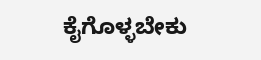ಕೈಗೊಳ್ಳಬೇಕು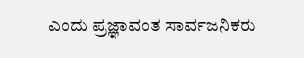ಎಂದು ಪ್ರಜ್ಞಾವಂತ ಸಾರ್ವಜನಿಕರು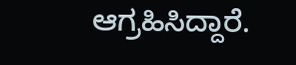ಆಗ್ರಹಿಸಿದ್ದಾರೆ.